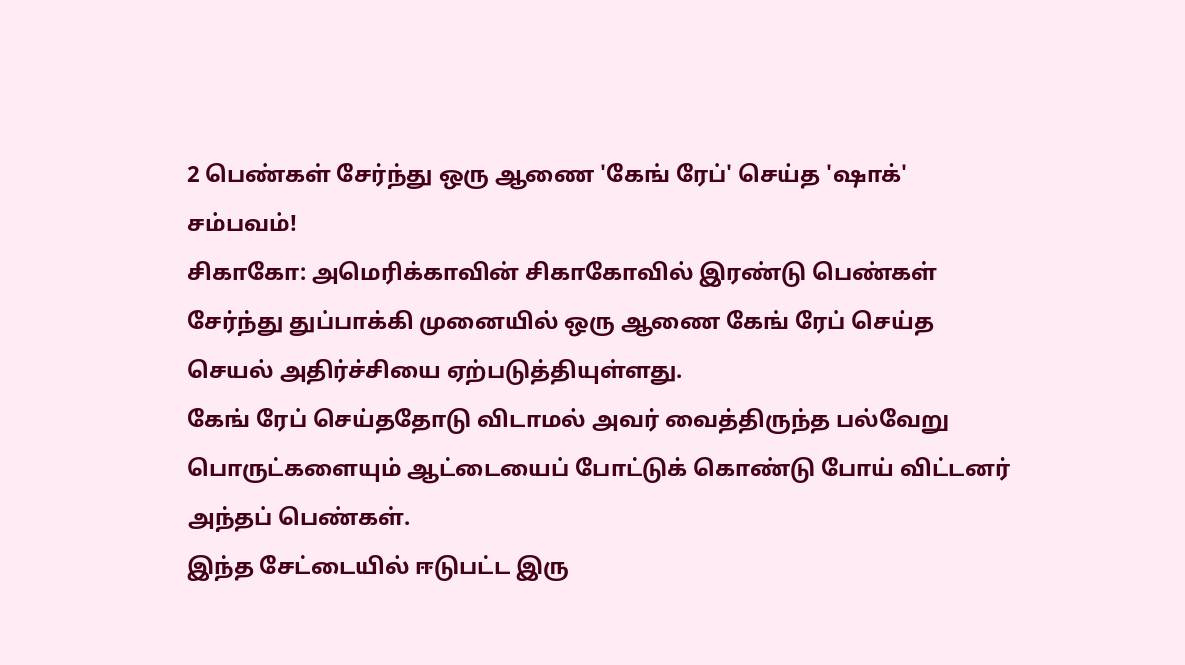2 பெண்கள் சேர்ந்து ஒரு ஆணை 'கேங் ரேப்' செய்த 'ஷாக்' சம்பவம்!
சிகாகோ: அமெரிக்காவின் சிகாகோவில் இரண்டு பெண்கள் சேர்ந்து துப்பாக்கி முனையில் ஒரு ஆணை கேங் ரேப் செய்த செயல் அதிர்ச்சியை ஏற்படுத்தியுள்ளது.
கேங் ரேப் செய்ததோடு விடாமல் அவர் வைத்திருந்த பல்வேறு பொருட்களையும் ஆட்டையைப் போட்டுக் கொண்டு போய் விட்டனர் அந்தப் பெண்கள்.
இந்த சேட்டையில் ஈடுபட்ட இரு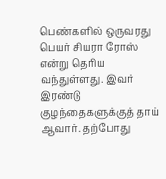பெண்களில் ஒருவரது பெயர் சியரா ரோஸ் என்று தெரிய வந்துள்ளது. இவர் இரண்டு குழந்தைகளுக்குத் தாய் ஆவார். தற்போது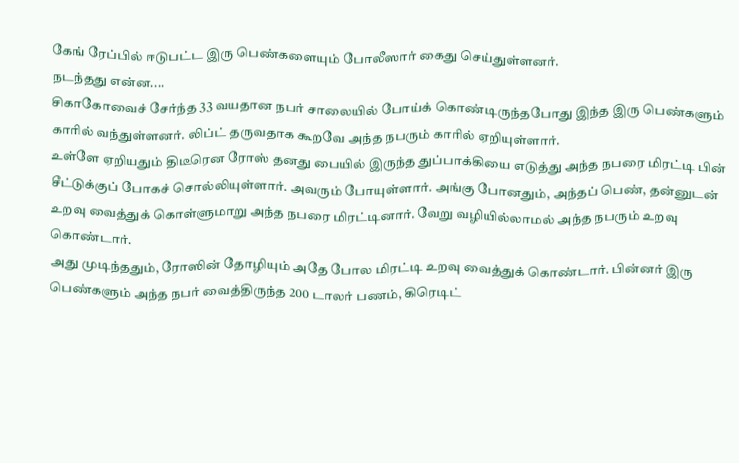கேங் ரேப்பில் ஈடுபட்ட இரு பெண்களையும் போலீஸார் கைது செய்துள்ளனர்.
நடந்தது என்ன....
சிகாகோவைச் சேர்ந்த 33 வயதான நபர் சாலையில் போய்க் கொண்டிருந்தபோது இந்த இரு பெண்களும் காரில் வந்துள்ளனர். லிப்ட் தருவதாக கூறவே அந்த நபரும் காரில் ஏறியுள்ளார்.
உள்ளே ஏறியதும் திடீரென ரோஸ் தனது பையில் இருந்த துப்பாக்கியை எடுத்து அந்த நபரை மிரட்டி பின் சீட்டுக்குப் போகச் சொல்லியுள்ளார். அவரும் போயுள்ளார். அங்கு போனதும், அந்தப் பெண், தன்னுடன் உறவு வைத்துக் கொள்ளுமாறு அந்த நபரை மிரட்டினார். வேறு வழியில்லாமல் அந்த நபரும் உறவு கொண்டார்.
அது முடிந்ததும், ரோஸின் தோழியும் அதே போல மிரட்டி உறவு வைத்துக் கொண்டார். பின்னர் இரு பெண்களும் அந்த நபர் வைத்திருந்த 200 டாலர் பணம், கிரெடிட்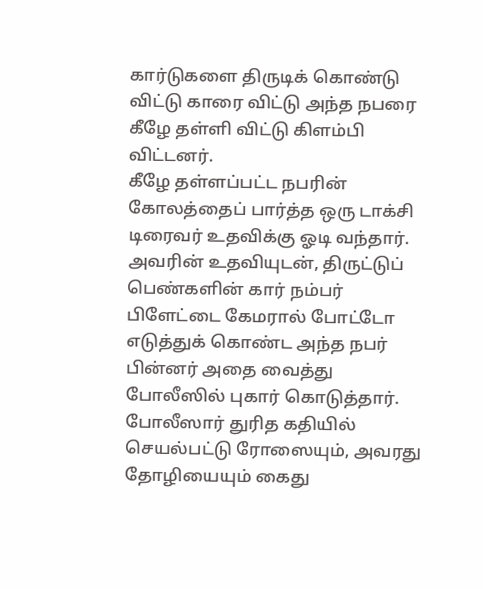கார்டுகளை திருடிக் கொண்டு விட்டு காரை விட்டு அந்த நபரை கீழே தள்ளி விட்டு கிளம்பி விட்டனர்.
கீழே தள்ளப்பட்ட நபரின் கோலத்தைப் பார்த்த ஒரு டாக்சி டிரைவர் உதவிக்கு ஓடி வந்தார். அவரின் உதவியுடன், திருட்டுப் பெண்களின் கார் நம்பர் பிளேட்டை கேமரால் போட்டோ எடுத்துக் கொண்ட அந்த நபர் பின்னர் அதை வைத்து போலீஸில் புகார் கொடுத்தார்.
போலீஸார் துரித கதியில் செயல்பட்டு ரோஸையும், அவரது தோழியையும் கைது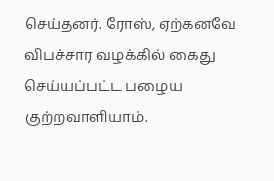செய்தனர். ரோஸ், ஏற்கனவே விபச்சார வழக்கில் கைது செய்யப்பட்ட பழைய குற்றவாளியாம்.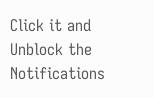Click it and Unblock the Notifications